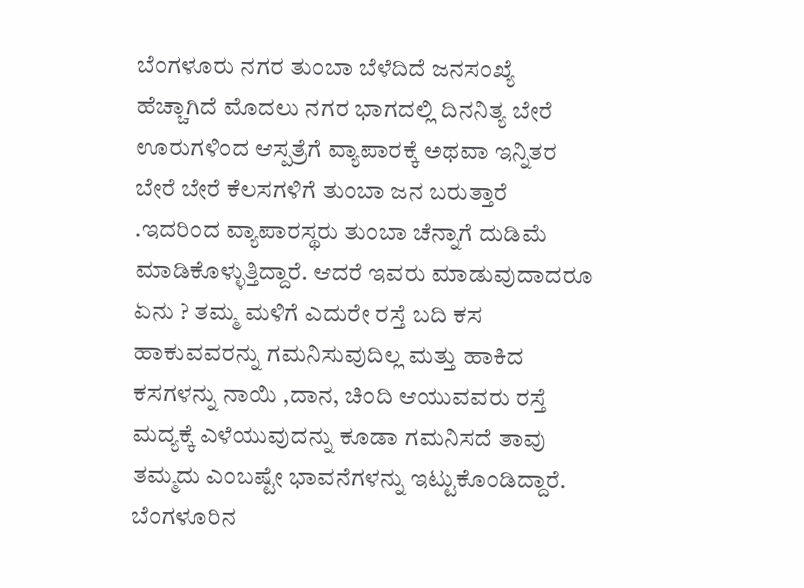ಬೆಂಗಳೂರು ನಗರ ತುಂಬಾ ಬೆಳೆದಿದೆ ಜನಸಂಖ್ಯೆ ಹೆಚ್ಚಾಗಿದೆ ಮೊದಲು ನಗರ ಭಾಗದಲ್ಲಿ ದಿನನಿತ್ಯ ಬೇರೆ ಊರುಗಳಿಂದ ಆಸ್ಪತ್ರೆಗೆ ವ್ಯಾಪಾರಕ್ಕೆ ಅಥವಾ ಇನ್ನಿತರ ಬೇರೆ ಬೇರೆ ಕೆಲಸಗಳಿಗೆ ತುಂಬಾ ಜನ ಬರುತ್ತಾರೆ .ಇದರಿಂದ ವ್ಯಾಪಾರಸ್ಥರು ತುಂಬಾ ಚೆನ್ನಾಗೆ ದುಡಿಮೆ ಮಾಡಿಕೊಳ್ಳುತ್ತಿದ್ದಾರೆ. ಆದರೆ ಇವರು ಮಾಡುವುದಾದರೂ ಏನು ? ತಮ್ಮ ಮಳಿಗೆ ಎದುರೇ ರಸ್ತೆ ಬದಿ ಕಸ ಹಾಕುವವರನ್ನು ಗಮನಿಸುವುದಿಲ್ಲ ಮತ್ತು ಹಾಕಿದ ಕಸಗಳನ್ನು ನಾಯಿ ,ದಾನ, ಚಿಂದಿ ಆಯುವವರು ರಸ್ತೆ ಮದ್ಯಕ್ಕೆ ಎಳೆಯುವುದನ್ನು ಕೂಡಾ ಗಮನಿಸದೆ ತಾವು ತಮ್ಮದು ಎಂಬಷ್ಟೇ ಭಾವನೆಗಳನ್ನು ಇಟ್ಟುಕೊಂಡಿದ್ದಾರೆ.
ಬೆಂಗಳೂರಿನ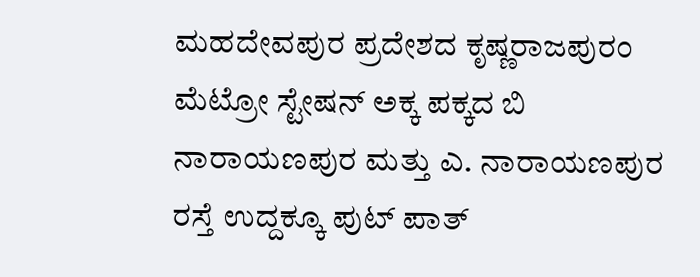ಮಹದೇವಪುರ ಪ್ರದೇಶದ ಕೃಷ್ಣರಾಜಪುರಂ ಮೆಟ್ರೋ ಸ್ಟೇಷನ್ ಅಕ್ಕ ಪಕ್ಕದ ಬಿ ನಾರಾಯಣಪುರ ಮತ್ತು ಎ. ನಾರಾಯಣಪುರ ರಸ್ತೆ ಉದ್ದಕ್ಕೂ ಪುಟ್ ಪಾತ್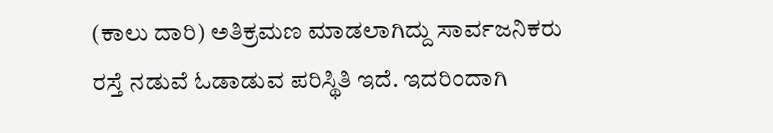(ಕಾಲು ದಾರಿ) ಅತಿಕ್ರಮಣ ಮಾಡಲಾಗಿದ್ದು ಸಾರ್ವಜನಿಕರು ರಸ್ತೆ ನಡುವೆ ಓಡಾಡುವ ಪರಿಸ್ಥಿತಿ ಇದೆ. ಇದರಿಂದಾಗಿ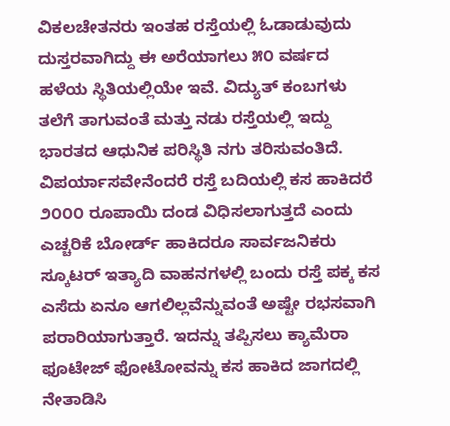ವಿಕಲಚೇತನರು ಇಂತಹ ರಸ್ತೆಯಲ್ಲಿ ಓಡಾಡುವುದು ದುಸ್ತರವಾಗಿದ್ದು ಈ ಅರೆಯಾಗಲು ೫೦ ವರ್ಷದ ಹಳೆಯ ಸ್ಥಿತಿಯಲ್ಲಿಯೇ ಇವೆ. ವಿದ್ಯುತ್ ಕಂಬಗಳು ತಲೆಗೆ ತಾಗುವಂತೆ ಮತ್ತು ನಡು ರಸ್ತೆಯಲ್ಲಿ ಇದ್ದು ಭಾರತದ ಆಧುನಿಕ ಪರಿಸ್ಥಿತಿ ನಗು ತರಿಸುವಂತಿದೆ.
ವಿಪರ್ಯಾಸವೇನೆಂದರೆ ರಸ್ತೆ ಬದಿಯಲ್ಲಿ ಕಸ ಹಾಕಿದರೆ ೨೦೦೦ ರೂಪಾಯಿ ದಂಡ ವಿಧಿಸಲಾಗುತ್ತದೆ ಎಂದು ಎಚ್ಚರಿಕೆ ಬೋರ್ಡ್ ಹಾಕಿದರೂ ಸಾರ್ವಜನಿಕರು ಸ್ಕೂಟರ್ ಇತ್ಯಾದಿ ವಾಹನಗಳಲ್ಲಿ ಬಂದು ರಸ್ತೆ ಪಕ್ಕ ಕಸ ಎಸೆದು ಏನೂ ಆಗಲಿಲ್ಲವೆನ್ನುವಂತೆ ಅಷ್ಟೇ ರಭಸವಾಗಿ ಪರಾರಿಯಾಗುತ್ತಾರೆ. ಇದನ್ನು ತಪ್ಪಿಸಲು ಕ್ಯಾಮೆರಾ ಫೂಟೇಜ್ ಫೋಟೋವನ್ನು ಕಸ ಹಾಕಿದ ಜಾಗದಲ್ಲಿ ನೇತಾಡಿಸಿ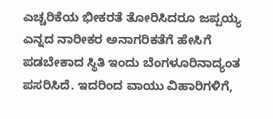ಎಚ್ಚರಿಕೆಯ ಭೀಕರತೆ ತೋರಿಸಿದರೂ ಜಪ್ಪಯ್ಯ ಎನ್ನದ ನಾರೀಕರ ಅನಾಗರಿಕತೆಗೆ ಹೇಸಿಗೆ ಪಡಬೇಕಾದ ಸ್ಥಿತಿ ಇಂದು ಬೆಂಗಳೂರಿನಾದ್ಯಂತ ಪಸರಿಸಿದೆ. ಇದರಿಂದ ವಾಯು ವಿಹಾರಿಗಳಿಗೆ,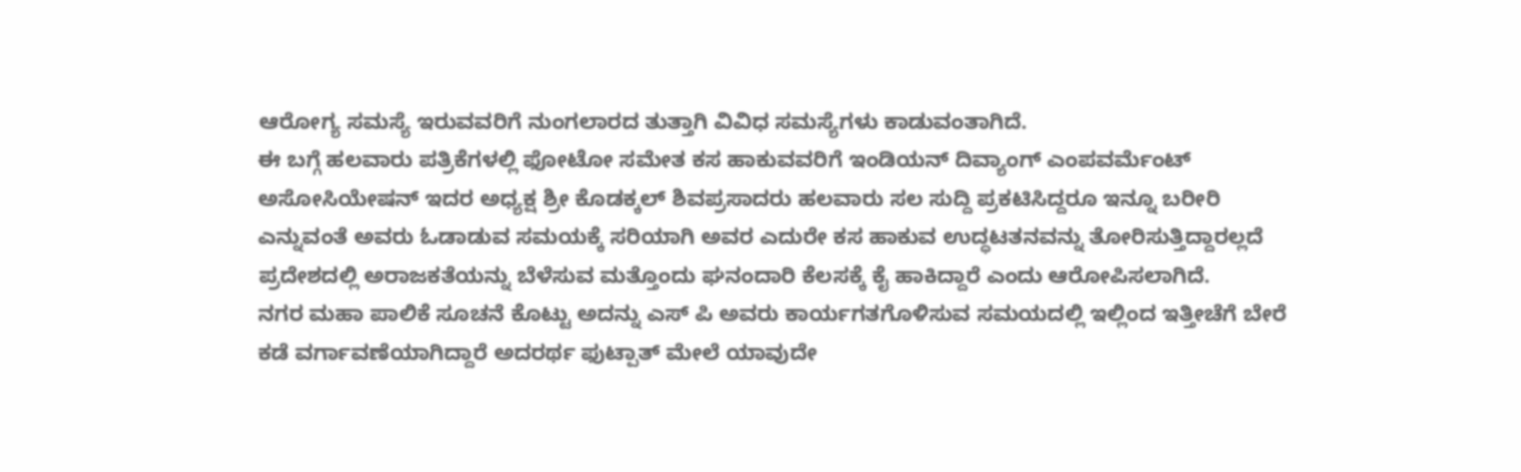ಆರೋಗ್ಯ ಸಮಸ್ಯೆ ಇರುವವರಿಗೆ ನುಂಗಲಾರದ ತುತ್ತಾಗಿ ವಿವಿಧ ಸಮಸ್ಯೆಗಳು ಕಾಡುವಂತಾಗಿದೆ.
ಈ ಬಗ್ಗೆ ಹಲವಾರು ಪತ್ರಿಕೆಗಳಲ್ಲಿ ಫೋಟೋ ಸಮೇತ ಕಸ ಹಾಕುವವರಿಗೆ ಇಂಡಿಯನ್ ದಿವ್ಯಾಂಗ್ ಎಂಪವರ್ಮೆಂಟ್ ಅಸೋಸಿಯೇಷನ್ ಇದರ ಅಧ್ಯಕ್ಷ ಶ್ರೀ ಕೊಡಕ್ಕಲ್ ಶಿವಪ್ರಸಾದರು ಹಲವಾರು ಸಲ ಸುದ್ದಿ ಪ್ರಕಟಿಸಿದ್ದರೂ ಇನ್ನೂ ಬರೀರಿ ಎನ್ನುವಂತೆ ಅವರು ಓಡಾಡುವ ಸಮಯಕ್ಕೆ ಸರಿಯಾಗಿ ಅವರ ಎದುರೇ ಕಸ ಹಾಕುವ ಉದ್ಧಟತನವನ್ನು ತೋರಿಸುತ್ತಿದ್ದಾರಲ್ಲದೆ ಪ್ರದೇಶದಲ್ಲಿ ಅರಾಜಕತೆಯನ್ನು ಬೆಳೆಸುವ ಮತ್ತೊಂದು ಘನಂದಾರಿ ಕೆಲಸಕ್ಕೆ ಕೈ ಹಾಕಿದ್ದಾರೆ ಎಂದು ಆರೋಪಿಸಲಾಗಿದೆ.
ನಗರ ಮಹಾ ಪಾಲಿಕೆ ಸೂಚನೆ ಕೊಟ್ಟು ಅದನ್ನು ಎಸ್ ಪಿ ಅವರು ಕಾರ್ಯಗತಗೊಳಿಸುವ ಸಮಯದಲ್ಲಿ ಇಲ್ಲಿಂದ ಇತ್ತೀಚೆಗೆ ಬೇರೆ ಕಡೆ ವರ್ಗಾವಣೆಯಾಗಿದ್ದಾರೆ ಅದರರ್ಥ ಫುಟ್ಪಾತ್ ಮೇಲೆ ಯಾವುದೇ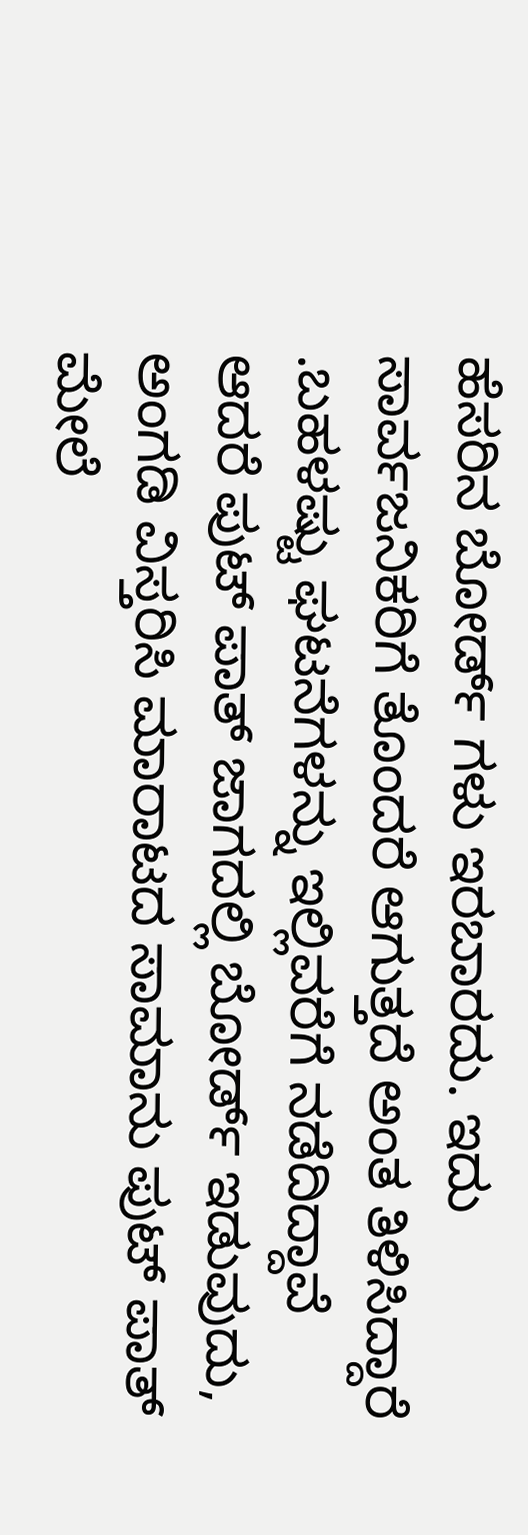ಹೆಸರಿನ ಬೋರ್ಡ್ ಗಳು ಇರಬಾರದು. ಇದು ಸಾರ್ವಜನಿಕರಿಗೆ ತೊಂದರೆ ಆಗುತ್ತದೆ ಅಂತ ತಿಳಿಸಿದ್ದಾರೆ .ಬಹಳಷ್ಟು ಘಟನೆಗಳನ್ನು ಇಲ್ಲಿವರೆಗೆ ನಡೆದಿದ್ದಾವೆ ಆದರೆ ಪುಟ್ ಪಾತ್ ಜಾಗದಲ್ಲಿ ಬೋರ್ಡ್ ಇಡುವುದು, ಅಂಗಡಿ ವಿಸ್ತರಿಸಿ ಮಾರಾಟದ ಸಾಮಾನು ಪುಟ್ ಪಾತ್ ಮೇಲೆ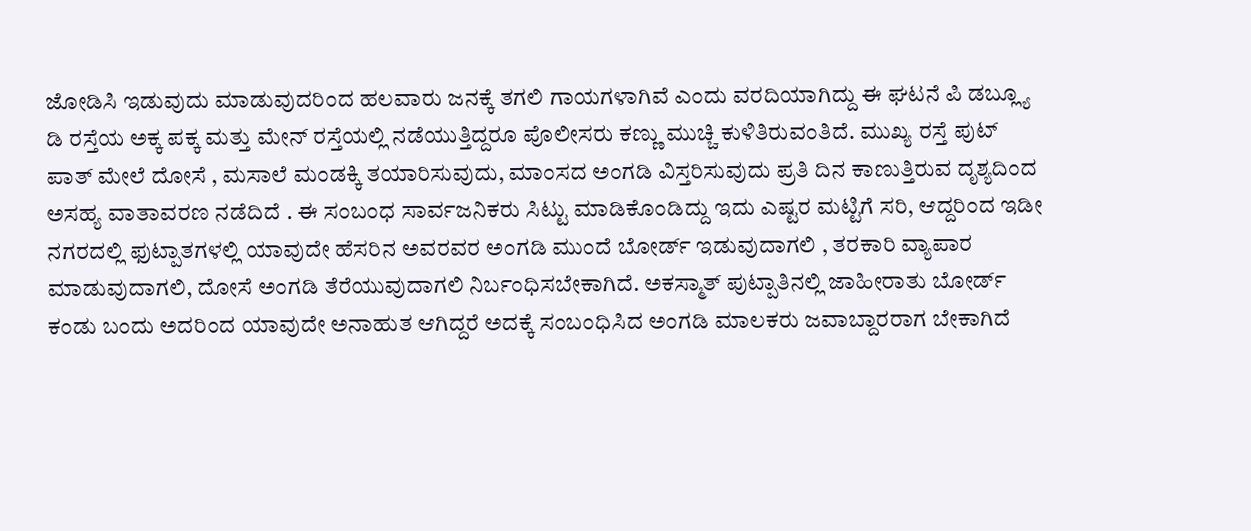ಜೋಡಿಸಿ ಇಡುವುದು ಮಾಡುವುದರಿಂದ ಹಲವಾರು ಜನಕ್ಕೆ ತಗಲಿ ಗಾಯಗಳಾಗಿವೆ ಎಂದು ವರದಿಯಾಗಿದ್ದು ಈ ಘಟನೆ ಪಿ ಡಬ್ಲ್ಯೂ ಡಿ ರಸ್ತೆಯ ಅಕ್ಕ ಪಕ್ಕ ಮತ್ತು ಮೇನ್ ರಸ್ತೆಯಲ್ಲಿ ನಡೆಯುತ್ತಿದ್ದರೂ ಪೊಲೀಸರು ಕಣ್ಣು ಮುಚ್ಚಿ ಕುಳಿತಿರುವಂತಿದೆ. ಮುಖ್ಯ ರಸ್ತೆ ಪುಟ್ ಪಾತ್ ಮೇಲೆ ದೋಸೆ , ಮಸಾಲೆ ಮಂಡಕ್ಕಿ ತಯಾರಿಸುವುದು, ಮಾಂಸದ ಅಂಗಡಿ ವಿಸ್ತರಿಸುವುದು ಪ್ರತಿ ದಿನ ಕಾಣುತ್ತಿರುವ ದೃಶ್ಯದಿಂದ ಅಸಹ್ಯ ವಾತಾವರಣ ನಡೆದಿದೆ . ಈ ಸಂಬಂಧ ಸಾರ್ವಜನಿಕರು ಸಿಟ್ಟು ಮಾಡಿಕೊಂಡಿದ್ದು ಇದು ಎಷ್ಟರ ಮಟ್ಟಿಗೆ ಸರಿ, ಆದ್ದರಿಂದ ಇಡೀ ನಗರದಲ್ಲಿ ಫುಟ್ಪಾತಗಳಲ್ಲಿ ಯಾವುದೇ ಹೆಸರಿನ ಅವರವರ ಅಂಗಡಿ ಮುಂದೆ ಬೋರ್ಡ್ ಇಡುವುದಾಗಲಿ , ತರಕಾರಿ ವ್ಯಾಪಾರ ಮಾಡುವುದಾಗಲಿ, ದೋಸೆ ಅಂಗಡಿ ತೆರೆಯುವುದಾಗಲಿ ನಿರ್ಬಂಧಿಸಬೇಕಾಗಿದೆ. ಅಕಸ್ಮಾತ್ ಪುಟ್ಪಾತಿನಲ್ಲಿ ಜಾಹೀರಾತು ಬೋರ್ಡ್ ಕಂಡು ಬಂದು ಅದರಿಂದ ಯಾವುದೇ ಅನಾಹುತ ಆಗಿದ್ದರೆ ಅದಕ್ಕೆ ಸಂಬಂಧಿಸಿದ ಅಂಗಡಿ ಮಾಲಕರು ಜವಾಬ್ದಾರರಾಗ ಬೇಕಾಗಿದೆ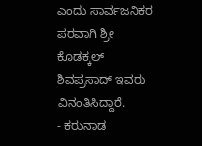ಎಂದು ಸಾರ್ವಜನಿಕರ ಪರವಾಗಿ ಶ್ರೀ ಕೊಡಕ್ಕಲ್ ಶಿವಪ್ರಸಾದ್ ಇವರು ವಿನಂತಿಸಿದ್ದಾರೆ.
- ಕರುನಾಡ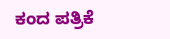ಕಂದ ಪತ್ರಿಕೆ